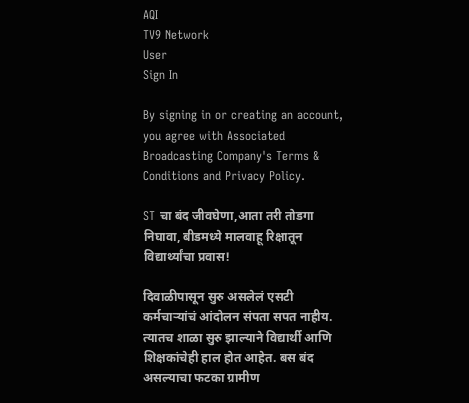AQI
TV9 Network
User
Sign In

By signing in or creating an account, you agree with Associated Broadcasting Company's Terms & Conditions and Privacy Policy.

ST चा बंद जीवघेणा,आता तरी तोडगा निघावा, बीडमध्ये मालवाहू रिक्षातून विद्यार्थ्यांचा प्रवास!

दिवाळीपासून सुरु असलेलं एसटी कर्मचाऱ्यांचं आंदोलन संपता सपत नाहीय. त्यातच शाळा सुरु झाल्याने विद्यार्थी आणि शिक्षकांचेही हाल होत आहेत. बस बंद असल्याचा फटका ग्रामीण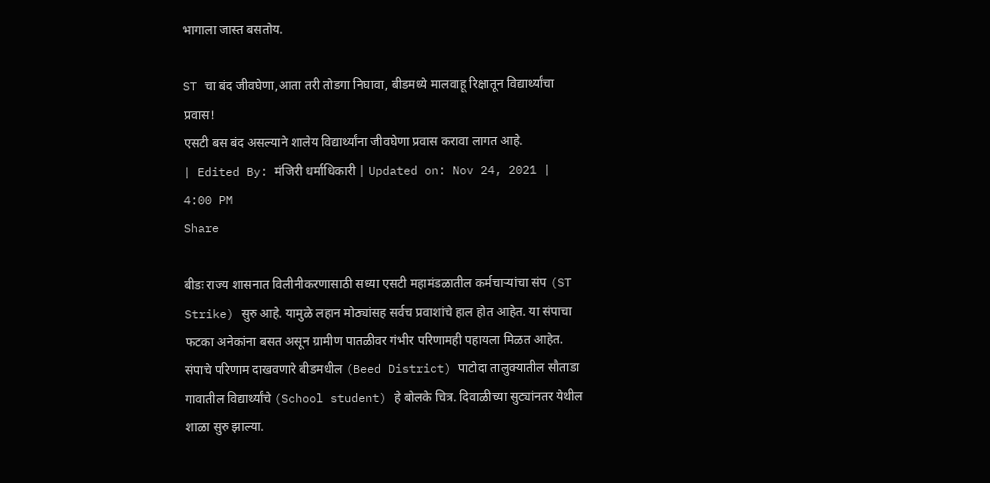भागाला जास्त बसतोय.

ST चा बंद जीवघेणा,आता तरी तोडगा निघावा, बीडमध्ये मालवाहू रिक्षातून विद्यार्थ्यांचा प्रवास!
एसटी बस बंद असल्याने शालेय विद्यार्थ्यांना जीवघेणा प्रवास करावा लागत आहे.
| Edited By: मंजिरी धर्माधिकारी | Updated on: Nov 24, 2021 | 4:00 PM
Share

बीडः राज्य शासनात विलीनीकरणासाठी सध्या एसटी महामंडळातील कर्मचाऱ्यांचा संप (ST Strike) सुरु आहे. यामुळे लहान मोठ्यांसह सर्वच प्रवाशांचे हाल होत आहेत. या संपाचा फटका अनेकांना बसत असून ग्रामीण पातळीवर गंभीर परिणामही पहायला मिळत आहेत. संपाचे परिणाम दाखवणारे बीडमधील (Beed District) पाटोदा तालुक्यातील सौताडा गावातील विद्यार्थ्यांचे (School student) हे बोलके चित्र. दिवाळीच्या सुट्यांनतर येथील शाळा सुरु झाल्या.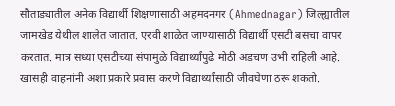सौताड्यातील अनेक विद्यार्थी शिक्षणासाठी अहमदनगर (Ahmednagar) जिल्ह्यातील जामखेड येथील शालेत जातात. एरवी शाळेत जाण्यासाठी विद्यार्थी एसटी बसचा वापर करतात. मात्र सध्या एसटीच्या संपामुळे विद्यार्थ्यांपुढे मोठी अडचण उभी राहिली आहे. खासही वाहनांनी अशा प्रकारे प्रवास करणे विद्यार्थ्यांसाठी जीवघेणा ठरू शकतो.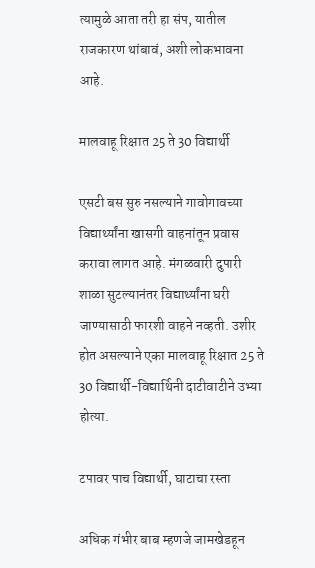त्यामुळे आता तरी हा संप, यातील राजकारण थांबावं, अशी लोकभावना आहे.

मालवाहू रिक्षात 25 ते 30 विद्यार्थी

एसटी बस सुरु नसल्याने गावोगावच्या विद्यार्थ्यांना खासगी वाहनांतून प्रवास करावा लागत आहे. मंगळवारी दुपारी शाळा सुटल्यानंतर विद्यार्थ्यांना घरी जाण्यासाठी फारशी वाहने नव्हती. उशीर होत असल्याने एका मालवाहू रिक्षात 25 ते 30 विद्यार्थी-विद्यार्थिनी दाटीवाटीने उभ्या होत्या.

टपावर पाच विद्यार्थी, घाटाचा रस्ता

अधिक गंभीर बाब म्हणजे जामखेडहून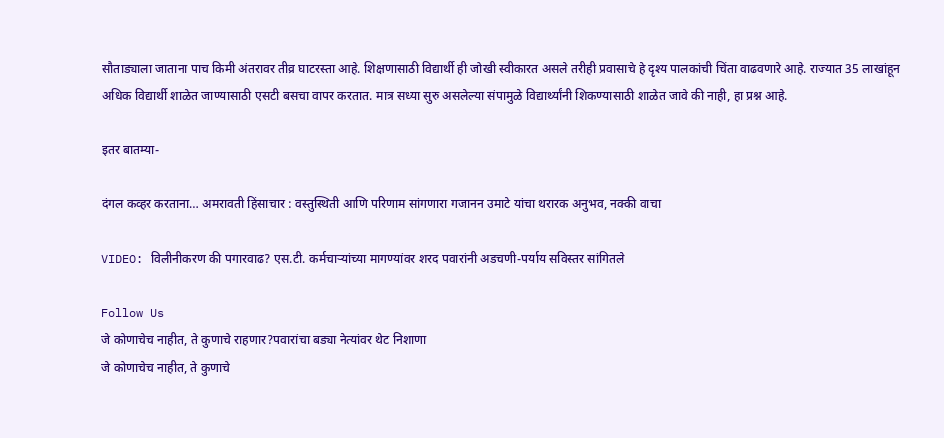सौताड्याला जाताना पाच किमी अंतरावर तीव्र घाटरस्ता आहे. शिक्षणासाठी विद्यार्थी ही जोखी स्वीकारत असले तरीही प्रवासाचे हे दृश्य पालकांची चिंता वाढवणारे आहे. राज्यात 35 लाखांहून अधिक विद्यार्थी शाळेत जाण्यासाठी एसटी बसचा वापर करतात. मात्र सध्या सुरु असलेल्या संपामुळे विद्यार्थ्यांनी शिकण्यासाठी शाळेत जावे की नाही, हा प्रश्न आहे.

इतर बातम्या-

दंगल कव्हर करताना… अमरावती हिंसाचार : वस्तुस्थिती आणि परिणाम सांगणारा गजानन उमाटे यांचा थरारक अनुभव, नक्की वाचा

VIDEO: विलीनीकरण की पगारवाढ? एस.टी. कर्मचाऱ्यांच्या मागण्यांवर शरद पवारांनी अडचणी-पर्याय सविस्तर सांगितले

Follow Us
जे कोणाचेच नाहीत, ते कुणाचे राहणार?पवारांचा बड्या नेत्यांवर थेट निशाणा
जे कोणाचेच नाहीत, ते कुणाचे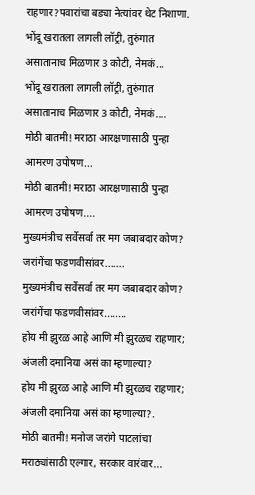राहणार?पवारांचा बड्या नेत्यांवर थेट निशाणा.
भोंदू खरातला लागली लॉट्री, तुरुंगात असातानाच मिळणार 3 कोटी, नेमकं...
भोंदू खरातला लागली लॉट्री, तुरुंगात असातानाच मिळणार 3 कोटी, नेमकं....
मोठी बातमी! मराठा आरक्षणासाठी पुन्हा आमरण उपोषण...
मोठी बातमी! मराठा आरक्षणासाठी पुन्हा आमरण उपोषण....
मुख्यमंत्रीच सर्वेसर्वा तर मग जबाबदार कोण? जरांगेंचा फडणवीसांवर.......
मुख्यमंत्रीच सर्वेसर्वा तर मग जबाबदार कोण? जरांगेंचा फडणवीसांवर........
होय मी झुरळ आहे आणि मी झुरळच राहणार; अंजली दमानिया असं का म्हणाल्या?
होय मी झुरळ आहे आणि मी झुरळच राहणार; अंजली दमानिया असं का म्हणाल्या?.
मोठी बातमी! मनोज जरांगे पाटलांचा मराठ्यांसाठी एल्गार, सरकार वारंवार...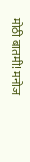मोठी बातमी! मनोज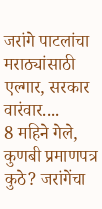जरांगे पाटलांचा मराठ्यांसाठी एल्गार, सरकार वारंवार....
8 महिने गेले, कुणबी प्रमाणपत्र कुठे? जरांगेंचा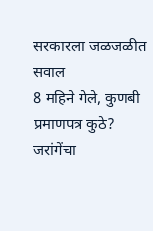सरकारला जळजळीत सवाल
8 महिने गेले, कुणबी प्रमाणपत्र कुठे? जरांगेंचा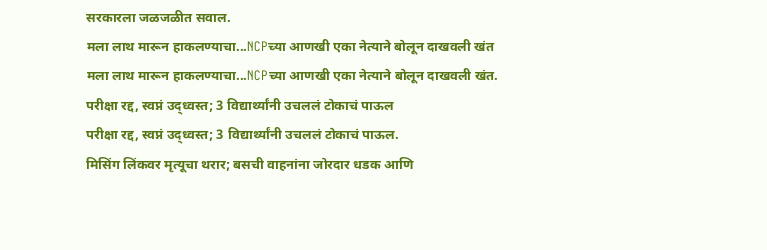सरकारला जळजळीत सवाल.
मला लाथ मारून हाकलण्याचा...NCPच्या आणखी एका नेत्याने बोलून दाखवली खंत
मला लाथ मारून हाकलण्याचा...NCPच्या आणखी एका नेत्याने बोलून दाखवली खंत.
परीक्षा रद्द, स्वप्नं उद्ध्वस्त; 3 विद्यार्थ्यांनी उचललं टोकाचं पाऊल
परीक्षा रद्द, स्वप्नं उद्ध्वस्त; 3 विद्यार्थ्यांनी उचललं टोकाचं पाऊल.
मिसिंग लिंकवर मृत्यूचा थरार; बसची वाहनांना जोरदार धडक आणि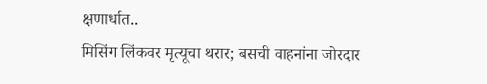क्षणार्धात..
मिसिंग लिंकवर मृत्यूचा थरार; बसची वाहनांना जोरदार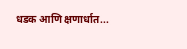धडक आणि क्षणार्धात...